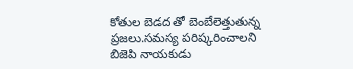కోతుల బెడద తో బెంబేలెత్తుతున్న ప్రజలు.సమస్య పరిష్కరించాలని బిజెపి నాయకుడు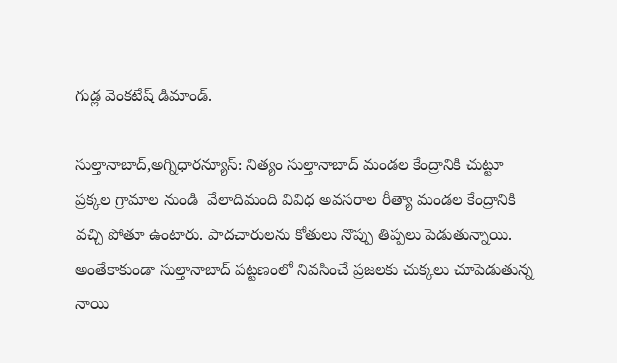గుడ్ల వెంకటేష్ డిమాండ్.

సుల్తానాబాద్,అగ్నిధారన్యూస్: నిత్యం సుల్తానాబాద్ మండల కేంద్రానికి చుట్టూ ప్రక్కల గ్రామాల నుండి  వేలాదిమంది వివిధ అవసరాల రీత్యా మండల కేంద్రానికి వచ్చి పోతూ ఉంటారు. పాదచారులను కోతులు నొప్పు తిప్పలు పెడుతున్నాయి. అంతేకాకుండా సుల్తానాబాద్ పట్టణంలో నివసించే ప్రజలకు చుక్కలు చూపెడుతున్న నాయి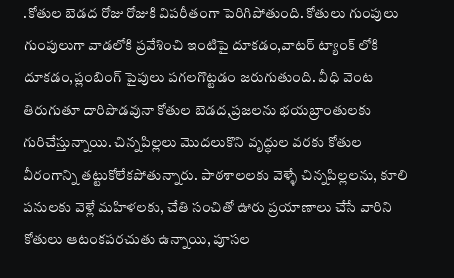.కోతుల బెడద రోజు రోజుకి విపరీతంగా పెరిగిపోతుంది. కోతులు గుంపులు గుంపులుగా వాడలోకి ప్రవేశించి ఇంటిపై దూకడం,వాటర్ ట్యాంక్ లోకి దూకడం,ప్లంబింగ్ పైపులు పగలగొట్టడం జరుగుతుంది. వీధి వెంట తిరుగుతూ దారిపొడవునా కోతుల బెడద,ప్రజలను భయబ్రాంతులకు గురిచేస్తున్నాయి. చిన్నపిల్లలు మొదలుకొని వృద్ధుల వరకు కోతుల వీరంగాన్ని తట్టుకోలేకపోతున్నారు. పాఠశాలలకు వెళ్ళే చిన్నపిల్లలను, కూలి పనులకు వెళ్లే మహిళలకు, చేతి సంచితో ఊరు ప్రయాణాలు చేసే వారిని కోతులు ఆటంకపరచుతు ఉన్నాయి, పూసల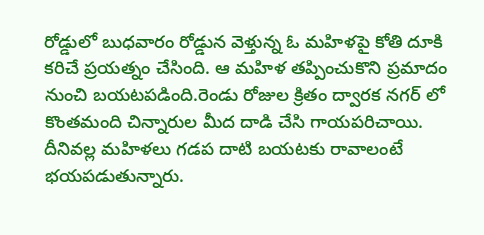రోడ్డులో బుధవారం రోడ్డున వెళ్తున్న ఓ మహిళపై కోతి దూకి కరిచే ప్రయత్నం చేసింది. ఆ మహిళ తప్పించుకొని ప్రమాదం నుంచి బయటపడింది.రెండు రోజుల క్రితం ద్వారక నగర్ లో కొంతమంది చిన్నారుల మీద దాడి చేసి గాయపరిచాయి. దీనివల్ల మహిళలు గడప దాటి బయటకు రావాలంటే భయపడుతున్నారు.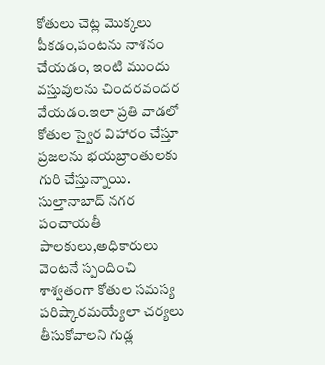కోతులు చెట్ల మొక్కలు పీకడం,పంటను నాశనం చేయడం, ఇంటి ముందు వస్తువులను చిందరవందర వేయడం.ఇలా ప్రతి వాడలో కోతుల స్వైర విహారం చేస్తూ ప్రజలను భయబ్రాంతులకు గురి చేస్తున్నాయి. సుల్తానాబాద్ నగర పంచాయతీ పాలకులు,అధికారులు వెంటనే స్పందించి శాశ్వతంగా కోతుల సమస్య పరిష్కారమయ్యేలా చర్యలు తీసుకోవాలని గుడ్ల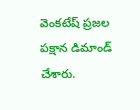వెంకటేష్ ప్రజల పక్షాన డిమాండ్ చేశారు.